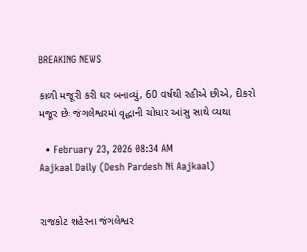BREAKING NEWS

કાળી મજૂરી કરી ઘર બનાવ્યું, 60 વર્ષથી રહીએ છીએ, દીકરો મજૂર છેઃ જંગલેશ્વરમાં વૃદ્ધાની ચોધાર આંસુ સાથે વ્યથા

  • February 23, 2026 08:34 AM
Aajkaal Daily (Desh Pardesh Ni Aajkaal)


રાજકોટ શહેરના જંગલેશ્વર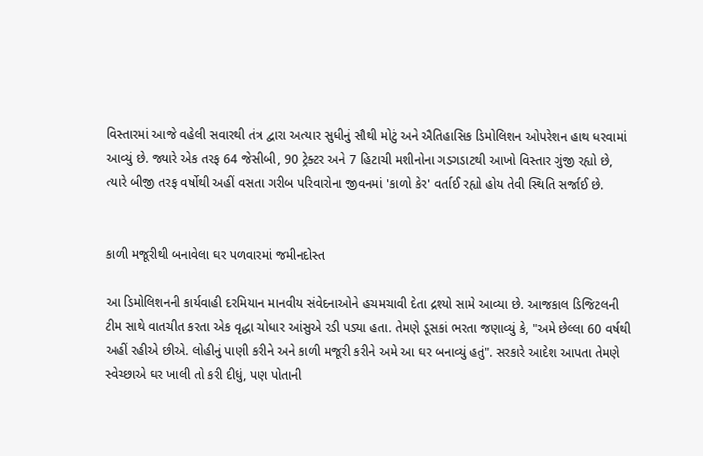વિસ્તારમાં આજે વહેલી સવારથી તંત્ર દ્વારા અત્યાર સુધીનું સૌથી મોટું અને ઐતિહાસિક ડિમોલિશન ઓપરેશન હાથ ધરવામાં આવ્યું છે. જ્યારે એક તરફ 64 જેસીબી, 90 ટ્રેક્ટર અને 7 હિટાચી મશીનોના ગડગડાટથી આખો વિસ્તાર ગુંજી રહ્યો છે, ત્યારે બીજી તરફ વર્ષોથી અહીં વસતા ગરીબ પરિવારોના જીવનમાં 'કાળો કેર' વર્તાઈ રહ્યો હોય તેવી સ્થિતિ સર્જાઈ છે.


કાળી મજૂરીથી બનાવેલા ઘર પળવારમાં જમીનદોસ્ત

આ ડિમોલિશનની કાર્યવાહી દરમિયાન માનવીય સંવેદનાઓને હચમચાવી દેતા દ્રશ્યો સામે આવ્યા છે. આજકાલ ડિજિટલની ટીમ સાથે વાતચીત કરતા એક વૃદ્ધા ચોધાર આંસુએ રડી પડ્યા હતા. તેમણે ડૂસકાં ભરતા જણાવ્યું કે, "અમે છેલ્લા 60 વર્ષથી અહીં રહીએ છીએ. લોહીનું પાણી કરીને અને કાળી મજૂરી કરીને અમે આ ઘર બનાવ્યું હતું". સરકારે આદેશ આપતા તેમણે સ્વેચ્છાએ ઘર ખાલી તો કરી દીધું, પણ પોતાની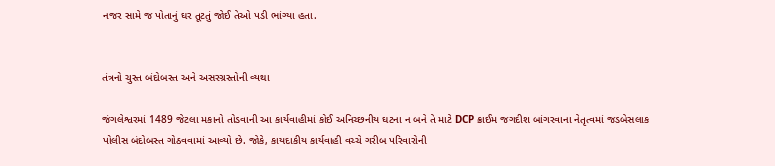નજર સામે જ પોતાનું ઘર તૂટતું જોઈ તેઓ પડી ભાંગ્યા હતા.


તંત્રનો ચુસ્ત બંદોબસ્ત અને અસરગ્રસ્તોની વ્યથા

જંગલેશ્વરમાં 1489 જેટલા મકાનો તોડવાની આ કાર્યવાહીમાં કોઈ અનિચ્છનીય ઘટના ન બને તે માટે DCP ક્રાઈમ જગદીશ બાંગરવાના નેતૃત્વમાં જડબેસલાક પોલીસ બંદોબસ્ત ગોઠવવામાં આવ્યો છે. જોકે, કાયદાકીય કાર્યવાહી વચ્ચે ગરીબ પરિવારોની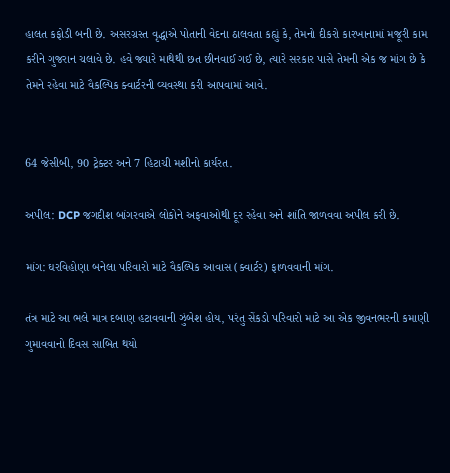હાલત કફોડી બની છે. અસરગ્રસ્ત વૃદ્ધાએ પોતાની વેદના ઠાલવતા કહ્યું કે, તેમનો દીકરો કારખાનામાં મજૂરી કામ કરીને ગુજરાન ચલાવે છે. હવે જ્યારે માથેથી છત છીનવાઈ ગઈ છે, ત્યારે સરકાર પાસે તેમની એક જ માંગ છે કે તેમને રહેવા માટે વૈકલ્પિક ક્વાર્ટરની વ્યવસ્થા કરી આપવામાં આવે.


64 જેસીબી, 90 ટ્રેક્ટર અને 7 હિટાચી મશીનો કાર્યરત.

અપીલ: DCP જગદીશ બાંગરવાએ લોકોને અફવાઓથી દૂર રહેવા અને શાંતિ જાળવવા અપીલ કરી છે.

માંગ: ઘરવિહોણા બનેલા પરિવારો માટે વૈકલ્પિક આવાસ (ક્વાર્ટર) ફાળવવાની માંગ.

તંત્ર માટે આ ભલે માત્ર દબાણ હટાવવાની ઝુંબેશ હોય, પરંતુ સેંકડો પરિવારો માટે આ એક જીવનભરની કમાણી ગુમાવવાનો દિવસ સાબિત થયો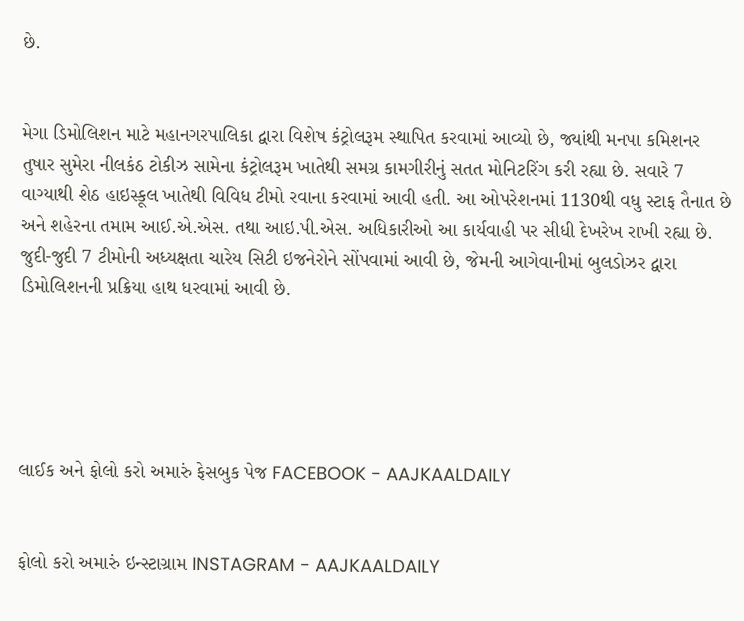છે.


મેગા ડિમોલિશન માટે મહાનગરપાલિકા દ્વારા વિશેષ કંટ્રોલરૂમ સ્થાપિત કરવામાં આવ્યો છે, જ્યાંથી મનપા કમિશનર તુષાર સુમેરા નીલકંઠ ટોકીઝ સામેના કંટ્રોલરૂમ ખાતેથી સમગ્ર કામગીરીનું સતત મોનિટરિંગ કરી રહ્યા છે. સવારે 7 વાગ્યાથી શેઠ હાઇસ્કૂલ ખાતેથી વિવિધ ટીમો રવાના કરવામાં આવી હતી. આ ઓપરેશનમાં 1130થી વધુ સ્ટાફ તૈનાત છે અને શહેરના તમામ આઈ.એ.એસ. તથા આઇ.પી.એસ. અધિકારીઓ આ કાર્યવાહી પર સીધી દેખરેખ રાખી રહ્યા છે. જુદી-જુદી 7 ટીમોની અધ્યક્ષતા ચારેય સિટી ઇજનેરોને સોંપવામાં આવી છે, જેમની આગેવાનીમાં બુલડોઝર દ્વારા ડિમોલિશનની પ્રક્રિયા હાથ ધરવામાં આવી છે.





લાઈક અને ફોલો કરો અમારું ફેસબુક પેજ FACEBOOK - AAJKAALDAILY


ફોલો કરો અમારું ઇન્સ્ટાગ્રામ INSTAGRAM - AAJKAALDAILY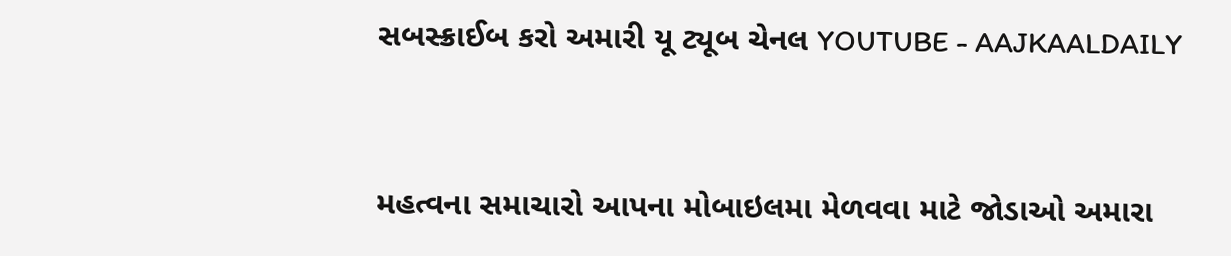સબસ્ક્રાઈબ કરો અમારી યૂ ટ્યૂબ ચેનલ YOUTUBE - AAJKAALDAILY


મહત્વના સમાચારો આપના મોબાઇલમા મેળવવા માટે જોડાઓ અમારા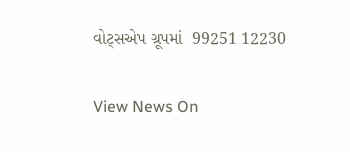વોટ્સએપ ગ્રૂપમાં  99251 12230

View News On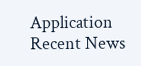Application
Recent News